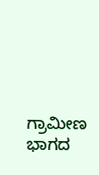ಗ್ರಾಮೀಣ ಭಾಗದ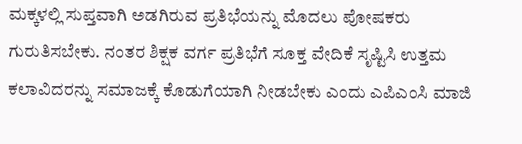ಮಕ್ಕಳಲ್ಲಿ ಸುಪ್ತವಾಗಿ ಅಡಗಿರುವ ಪ್ರತಿಭೆಯನ್ನು ಮೊದಲು ಪೋಷಕರು ಗುರುತಿಸಬೇಕು. ನಂತರ ಶಿಕ್ಷಕ ವರ್ಗ ಪ್ರತಿಭೆಗೆ ಸೂಕ್ತ ವೇದಿಕೆ ಸೃಷ್ಟಿಸಿ ಉತ್ತಮ ಕಲಾವಿದರನ್ನು ಸಮಾಜಕ್ಕೆ ಕೊಡುಗೆಯಾಗಿ ನೀಡಬೇಕು ಎಂದು ಎಪಿಎಂಸಿ ಮಾಜಿ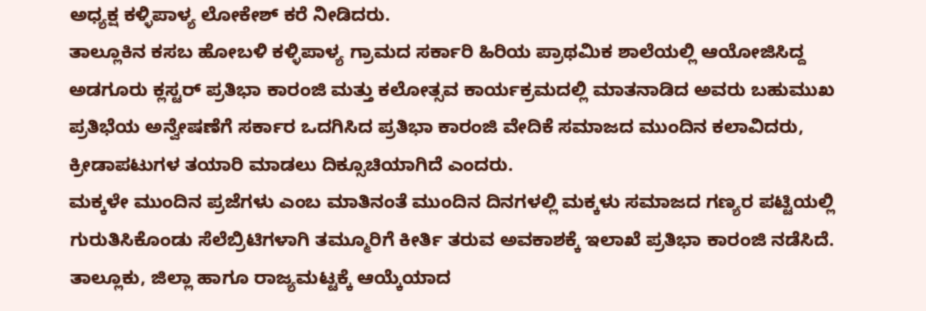ಅಧ್ಯಕ್ಷ ಕಳ್ಳಿಪಾಳ್ಯ ಲೋಕೇಶ್ ಕರೆ ನೀಡಿದರು.
ತಾಲ್ಲೂಕಿನ ಕಸಬ ಹೋಬಳಿ ಕಳ್ಳಿಪಾಳ್ಯ ಗ್ರಾಮದ ಸರ್ಕಾರಿ ಹಿರಿಯ ಪ್ರಾಥಮಿಕ ಶಾಲೆಯಲ್ಲಿ ಆಯೋಜಿಸಿದ್ದ ಅಡಗೂರು ಕ್ಲಸ್ಟರ್ ಪ್ರತಿಭಾ ಕಾರಂಜಿ ಮತ್ತು ಕಲೋತ್ಸವ ಕಾರ್ಯಕ್ರಮದಲ್ಲಿ ಮಾತನಾಡಿದ ಅವರು ಬಹುಮುಖ ಪ್ರತಿಭೆಯ ಅನ್ವೇಷಣೆಗೆ ಸರ್ಕಾರ ಒದಗಿಸಿದ ಪ್ರತಿಭಾ ಕಾರಂಜಿ ವೇದಿಕೆ ಸಮಾಜದ ಮುಂದಿನ ಕಲಾವಿದರು, ಕ್ರೀಡಾಪಟುಗಳ ತಯಾರಿ ಮಾಡಲು ದಿಕ್ಸೂಚಿಯಾಗಿದೆ ಎಂದರು.
ಮಕ್ಕಳೇ ಮುಂದಿನ ಪ್ರಜೆಗಳು ಎಂಬ ಮಾತಿನಂತೆ ಮುಂದಿನ ದಿನಗಳಲ್ಲಿ ಮಕ್ಕಳು ಸಮಾಜದ ಗಣ್ಯರ ಪಟ್ಟಿಯಲ್ಲಿ ಗುರುತಿಸಿಕೊಂಡು ಸೆಲೆಬ್ರಿಟಿಗಳಾಗಿ ತಮ್ಮೂರಿಗೆ ಕೀರ್ತಿ ತರುವ ಅವಕಾಶಕ್ಕೆ ಇಲಾಖೆ ಪ್ರತಿಭಾ ಕಾರಂಜಿ ನಡೆಸಿದೆ. ತಾಲ್ಲೂಕು, ಜಿಲ್ಲಾ ಹಾಗೂ ರಾಜ್ಯಮಟ್ಟಕ್ಕೆ ಆಯ್ಕೆಯಾದ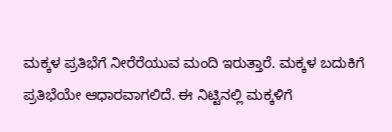ಮಕ್ಕಳ ಪ್ರತಿಭೆಗೆ ನೀರೆರೆಯುವ ಮಂದಿ ಇರುತ್ತಾರೆ. ಮಕ್ಕಳ ಬದುಕಿಗೆ ಪ್ರತಿಭೆಯೇ ಆಧಾರವಾಗಲಿದೆ. ಈ ನಿಟ್ಟಿನಲ್ಲಿ ಮಕ್ಕಳಿಗೆ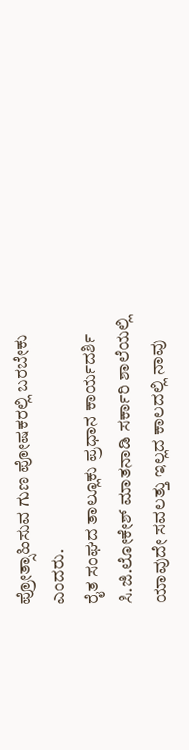ಪ್ರೋತ್ಸಾಹಿಸುವ ಗುಣ ಪೋಷಕರಲ್ಲಿ ಬರಬೇಕು ಎಂದರು.
ರೈತ ಸಂಘದ ತಾಲ್ಲೂಕು ಪ್ರಧಾನ ಕಾರ್ಯದರ್ಶಿ ಸಿ.ಜಿ.ಲೋಕೇಶ್ ಮಾತನಾಡಿ ಸರ್ಕಾರಿ ಶಾಲೆಯಲ್ಲಿ ಯಾವುದೇ ಸವಲತ್ತು ಇಲ್ಲದ ಕಾಲದಲ್ಲಿ ನಾವು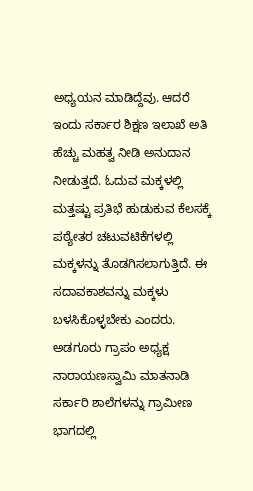ಅಧ್ಯಯನ ಮಾಡಿದ್ದೆವು. ಆದರೆ ಇಂದು ಸರ್ಕಾರ ಶಿಕ್ಷಣ ಇಲಾಖೆ ಅತಿ ಹೆಚ್ಚು ಮಹತ್ವ ನೀಡಿ ಅನುದಾನ ನೀಡುತ್ತದೆ. ಓದುವ ಮಕ್ಕಳಲ್ಲಿ ಮತ್ತಷ್ಟು ಪ್ರತಿಭೆ ಹುಡುಕುವ ಕೆಲಸಕ್ಕೆ ಪಠ್ಯೇತರ ಚಟುವಟಿಕೆಗಳಲ್ಲಿ ಮಕ್ಕಳನ್ನು ತೊಡಗಿಸಲಾಗುತ್ತಿದೆ. ಈ ಸದಾವಕಾಶವನ್ನು ಮಕ್ಕಳು ಬಳಸಿಕೊಳ್ಳಬೇಕು ಎಂದರು.
ಅಡಗೂರು ಗ್ರಾಪಂ ಅಧ್ಯಕ್ಷ ನಾರಾಯಣಸ್ವಾಮಿ ಮಾತನಾಡಿ ಸರ್ಕಾರಿ ಶಾಲೆಗಳನ್ನು ಗ್ರಾಮೀಣ ಭಾಗದಲ್ಲಿ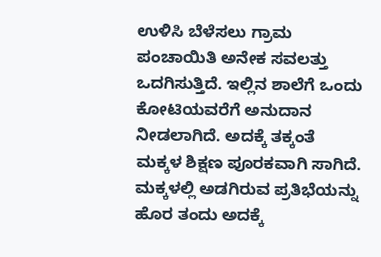ಉಳಿಸಿ ಬೆಳೆಸಲು ಗ್ರಾಮ ಪಂಚಾಯಿತಿ ಅನೇಕ ಸವಲತ್ತು ಒದಗಿಸುತ್ತಿದೆ. ಇಲ್ಲಿನ ಶಾಲೆಗೆ ಒಂದು ಕೋಟಿಯವರೆಗೆ ಅನುದಾನ ನೀಡಲಾಗಿದೆ. ಅದಕ್ಕೆ ತಕ್ಕಂತೆ ಮಕ್ಕಳ ಶಿಕ್ಷಣ ಪೂರಕವಾಗಿ ಸಾಗಿದೆ. ಮಕ್ಕಳಲ್ಲಿ ಅಡಗಿರುವ ಪ್ರತಿಭೆಯನ್ನು ಹೊರ ತಂದು ಅದಕ್ಕೆ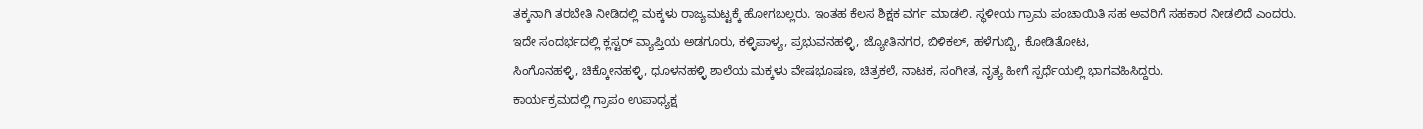ತಕ್ಕನಾಗಿ ತರಬೇತಿ ನೀಡಿದಲ್ಲಿ ಮಕ್ಕಳು ರಾಜ್ಯಮಟ್ಟಕ್ಕೆ ಹೋಗಬಲ್ಲರು. ಇಂತಹ ಕೆಲಸ ಶಿಕ್ಷಕ ವರ್ಗ ಮಾಡಲಿ. ಸ್ಥಳೀಯ ಗ್ರಾಮ ಪಂಚಾಯಿತಿ ಸಹ ಅವರಿಗೆ ಸಹಕಾರ ನೀಡಲಿದೆ ಎಂದರು.
ಇದೇ ಸಂದರ್ಭದಲ್ಲಿ ಕ್ಲಸ್ಟರ್ ವ್ಯಾಪ್ತಿಯ ಅಡಗೂರು, ಕಳ್ಳಿಪಾಳ್ಯ, ಪ್ರಭುವನಹಳ್ಳಿ, ಜ್ಯೋತಿನಗರ, ಬಿಳಿಕಲ್, ಹಳೆಗುಬ್ಬಿ, ಕೋಡಿತೋಟ,
ಸಿಂಗೊನಹಳ್ಳಿ, ಚಿಕ್ಕೋನಹಳ್ಳಿ, ಧೂಳನಹಳ್ಳಿ ಶಾಲೆಯ ಮಕ್ಕಳು ವೇಷಭೂಷಣ, ಚಿತ್ರಕಲೆ, ನಾಟಕ, ಸಂಗೀತ, ನೃತ್ಯ ಹೀಗೆ ಸ್ಪರ್ಧೆಯಲ್ಲಿ ಭಾಗವಹಿಸಿದ್ದರು.
ಕಾರ್ಯಕ್ರಮದಲ್ಲಿ ಗ್ರಾಪಂ ಉಪಾಧ್ಯಕ್ಷ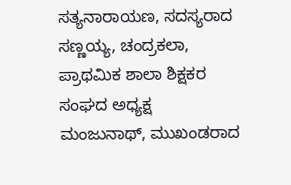ಸತ್ಯನಾರಾಯಣ, ಸದಸ್ಯರಾದ ಸಣ್ಣಯ್ಯ, ಚಂದ್ರಕಲಾ, ಪ್ರಾಥಮಿಕ ಶಾಲಾ ಶಿಕ್ಷಕರ ಸಂಘದ ಅಧ್ಯಕ್ಷ ಮಂಜುನಾಥ್, ಮುಖಂಡರಾದ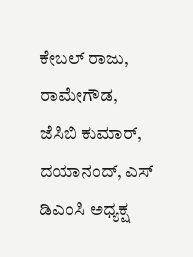ಕೇಬಲ್ ರಾಜು, ರಾಮೇಗೌಡ, ಜೆಸಿಬಿ ಕುಮಾರ್, ದಯಾನಂದ್, ಎಸ್ ಡಿಎಂಸಿ ಅಧ್ಯಕ್ಷ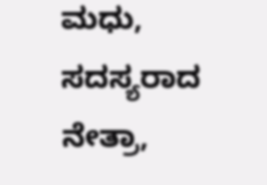ಮಧು, ಸದಸ್ಯರಾದ ನೇತ್ರಾ,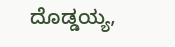ದೊಡ್ಡಯ್ಯ,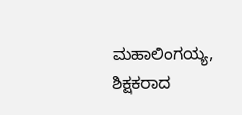ಮಹಾಲಿಂಗಯ್ಯ, ಶಿಕ್ಷಕರಾದ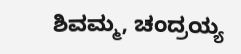ಶಿವಮ್ಮ, ಚಂದ್ರಯ್ಯ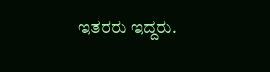ಇತರರು ಇದ್ದರು.